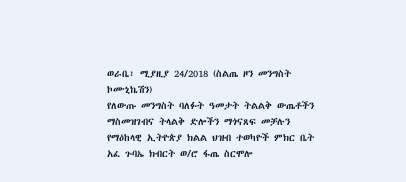ወራቤ፣ ሚያዚያ 24/2018 (ስልጤ ዞን መንግስት ኮሙኒኬሽን)
የለውጡ መንግስት ባለፉት ዓመታት ትልልቅ ውጤቶችን ማስመዝገብና ትላልቅ ድሎችን ማጎናጸፍ መቻሉን የማዕከላዊ ኢትዮጵያ ክልል ህዝብ ተወካዮች ምክር ቤት አፈ ጉባኤ ክብርት ወ/ሮ ፋጤ ስርሞሎ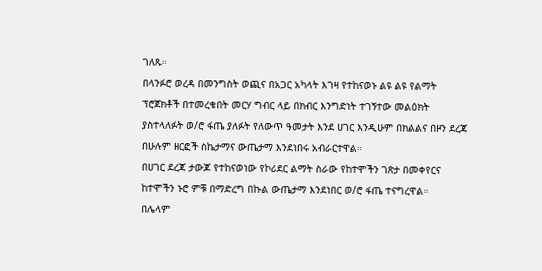ገለጹ።
በላንፉሮ ወረዳ በመንግስት ወጪና በአጋር አካላት እገዛ የተከናወኑ ልዩ ልዩ የልማት ፕሮጀክቶች በተመረቁበት መርሃ ግብር ላይ በክብር እንግድነት ተገኝተው መልዕክት ያስተላለፉት ወ/ሮ ፋጤ ያለፉት የለውጥ ዓመታት እንደ ሀገር እንዲሁም በክልልና በዞን ደረጃ በሁሉም ዘርፎች ስኬታማና ውጤታማ እንደነበሩ አብራርተዋል።
በሀገር ደረጃ ታውጆ የተከናወነው የኮሪደር ልማት ስራው የከተሞችን ገጽታ በመቀየርና ከተሞችን ኑሮ ምቹ በማድረግ በኩል ውጤታማ እንደነበር ወ/ሮ ፋጤ ተናግረዋል።
በሌላም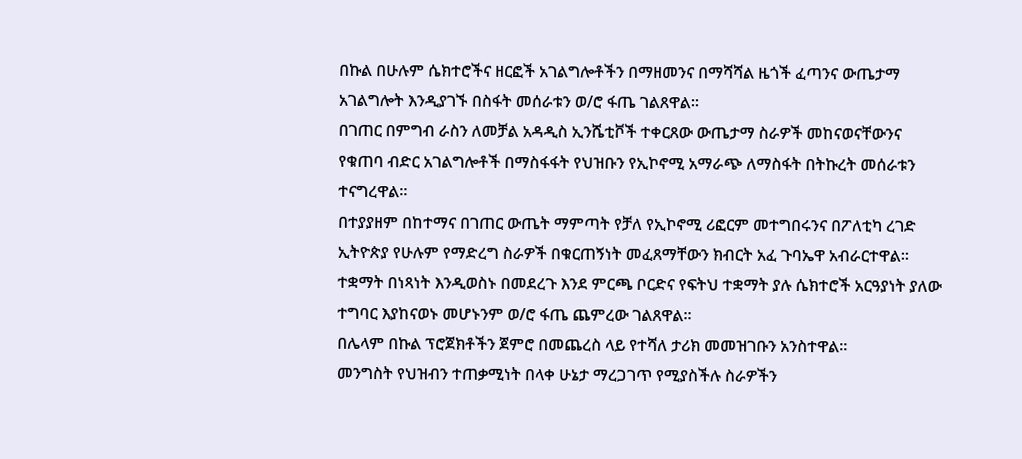በኩል በሁሉም ሴክተሮችና ዘርፎች አገልግሎቶችን በማዘመንና በማሻሻል ዜጎች ፈጣንና ውጤታማ አገልግሎት እንዲያገኙ በስፋት መሰራቱን ወ/ሮ ፋጤ ገልጸዋል።
በገጠር በምግብ ራስን ለመቻል አዳዲስ ኢንሼቲቮች ተቀርጸው ውጤታማ ስራዎች መከናወናቸውንና የቁጠባ ብድር አገልግሎቶች በማስፋፋት የህዝቡን የኢኮኖሚ አማራጭ ለማስፋት በትኩረት መሰራቱን ተናግረዋል።
በተያያዘም በከተማና በገጠር ውጤት ማምጣት የቻለ የኢኮኖሚ ሪፎርም መተግበሩንና በፖለቲካ ረገድ ኢትዮጵያ የሁሉም የማድረግ ስራዎች በቁርጠኝነት መፈጸማቸውን ክብርት አፈ ጉባኤዋ አብራርተዋል።
ተቋማት በነጻነት እንዲወስኑ በመደረጉ እንደ ምርጫ ቦርድና የፍትህ ተቋማት ያሉ ሴክተሮች አርዓያነት ያለው ተግባር እያከናወኑ መሆኑንም ወ/ሮ ፋጤ ጨምረው ገልጸዋል።
በሌላም በኩል ፕሮጀክቶችን ጀምሮ በመጨረስ ላይ የተሻለ ታሪክ መመዝገቡን አንስተዋል።
መንግስት የህዝብን ተጠቃሚነት በላቀ ሁኔታ ማረጋገጥ የሚያስችሉ ስራዎችን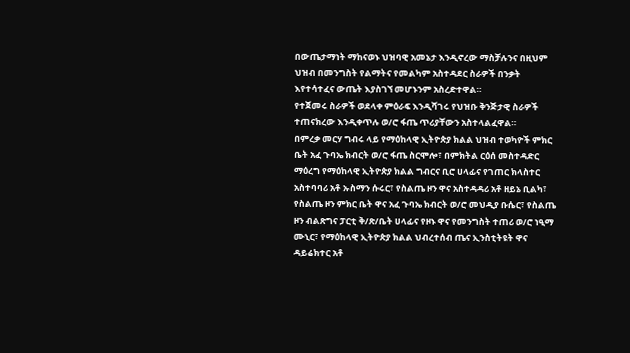በውጤታማነት ማከናወኑ ህዝባዊ አመኔታ እንዲኖረው ማስቻሉንና በዚህም ህዝብ በመንግስት የልማትና የመልካም አስተዳደር ስራዎች በንቃት እየተሳተፈና ውጤት እያስገኘ መሆኑንም አስረድተዋል።
የተጀመሩ ስራዎች ወደላቀ ምዕራፍ እንዲሻገሩ የህዝቡ ቅንጅታዊ ስራዎች ተጠናክረው እንዲቀጥሉ ወ/ሮ ፋጤ ጥሪያቸውን አስተላልፈዋል።
በምረቃ መርሃ ግብሩ ላይ የማዕከላዊ ኢትዮጵያ ክልል ህዝብ ተወካዮች ምክር ቤት አፈ ጉባኤ ክብርት ወ/ሮ ፋጤ ስርሞሎ፣ በምክትል ርዕሰ መስተዳድር ማዕረግ የማዕከላዊ ኢትዮጵያ ክልል ግብርና ቢሮ ሀላፊና የገጠር ክላስተር አስተባባሪ አቶ ኡስማን ሱሩር፣ የስልጤ ዞን ዋና አስተዳዳሪ አቶ ዘይኔ ቢልካ፣ የስልጤ ዞን ምክር ቤት ዋና አፈ ጉባኤ ክብርት ወ/ሮ መህዲያ ቡሴር፣ የስልጤ ዞን ብልጽግና ፓርቲ ቅ/ጽ/ቤት ሀላፊና የዞኑ ዋና የመንግስት ተጠሪ ወ/ሮ ነዒማ ሙኒር፣ የማዕከላዊ ኢትዮጵያ ክልል ህብረተሰብ ጤና ኢንስቲትዩት ዋና ዳይሬክተር አቶ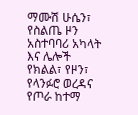ማሙሽ ሁሴን፣ የስልጤ ዞን አስተባባሪ አካላት እና ሌሎች የክልል፣ የዞን፣ የላንፉሮ ወረዳና የጦራ ከተማ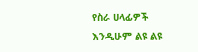የስራ ሀላፊዎች እንዲሁም ልዩ ልዩ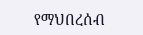የማህበረሰብ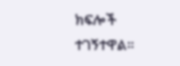ክፍሎች ተገኝተዋል።